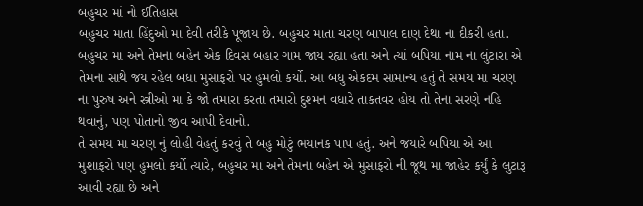બહુચર માં નો ઈતિહાસ
બહુચર માતા હિંદુઓ મા દેવી તરીકે પૂજાય છે. બહુચર માતા ચરણ બાપાલ દાણ દેથા ના દીકરી હતા. બહુચર મા અને તેમના બહેન એક દિવસ બહાર ગામ જાય રહ્યા હતા અને ત્યાં બપિયા નામ ના લુંટારા એ તેમના સાથે જય રહેલ બધા મુસાફરો પર હુમલો કર્યો. આ બધુ એકદમ સામાન્ય હતું તે સમય મા ચરણ ના પુરુષ અને સ્ત્રીઓ મા કે જો તમારા કરતા તમારો દુશ્મન વધારે તાકતવર હોય તો તેના સરણે નહિ થવાનું, પણ પોતાનો જીવ આપી દેવાનો.
તે સમય મા ચરણ નું લોહી વેહતું કરવું તે બહુ મોટું ભયાનક પાપ હતું. અને જયારે બપિયા એ આ મુશાફરો પણ હુમલો કર્યો ત્યારે, બહુચર મા અને તેમના બહેન એ મુસાફરો ની જૂથ મા જાહેર કર્યું કે લુટારૂ આવી રહ્યા છે અને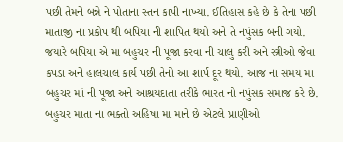પછી તેમને બન્ને ને પોતાના સ્તન કાપી નાખ્યા. ઈતિહાસ કહે છે કે તેના પછી માતાજી ના પ્રકોપ થી બપિયા ની શાપિત થયો અને તે નપુંસક બની ગયો. જયારે બપિયા એ મા બહુચર ની પૂજા કરવા ની ચાલુ કરી અને સ્ત્રીઓ જેવા કપડા અને હાલચાલ કાર્ય પછી તેનો આ શાર્પ દૂર થયો. આજ ના સમય મા બહુચર માં ની પૂજા અને આશ્રયદાતા તરીકે ભારત નો નપુંસક સમાજ કરે છે. બહુચર માતા ના ભક્તો અહિષા મા માને છે એટલે પ્રાણીઓ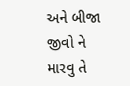અને બીજા જીવો ને મારવુ તે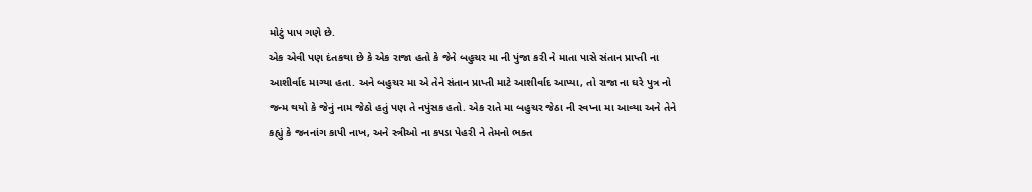મોટું પાપ ગણે છે.
એક એવી પણ દંતકથા છે કે એક રાજા હતો કે જેને બહુચર મા ની પુંજા કરી ને માતા પાસે સંતાન પ્રાપ્તી ના આશીર્વાદ માગ્યા હતા. અને બહુચર મા એ તેને સંતાન પ્રાપ્તી માટે આશીર્વાદ આપ્યા, તો રાજા ના ઘરે પુત્ર નો જન્મ થયો કે જેનું નામ જેઠો હતું પણ તે નપુંસક હતો. એક રાતે મા બહુચર જેઠા ની સ્વપ્ના મા આવ્યા અને તેને કહ્યું કે જનનાંગ કાપી નાખ, અને સ્ત્રીઓ ના કપડા પેહરી ને તેમનો ભક્ત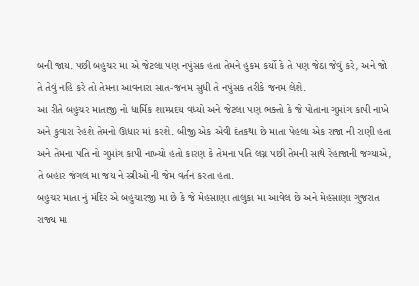બની જાય. પછી બહુચર મા એ જેટલા પણ નપુંસક હતા તેમને હુકમ કર્યો કે તે પણ જેઠા જેવું કરે, અને જો તે તેવું નહિ કરે તો તેમના આવનારા સાત-જનમ સુધી તે નપુંસક તરીકે જનમ લેશે.
આ રીતે બહુચર માતાજી નો ધાર્મિક શામ્પ્રદય વધ્યો અને જેટલા પણ ભક્તો કે જે પોતાના ગુપ્તાંગ કાપી નાખે અને કુવારા રેહશે તેમનો ઊધાર માં કરશે. બીજી એક એવી દંતકથા છે માતા પેહલા એક રાજા ની રાણી હતા અને તેમના પતિ નો ગુપ્તાંગ કાપી નાખ્યો હતો કારણ કે તેમના પતિ લગ્ન પછી તેમની સાથે રેહાજાની જગ્યાએ, તે બહાર જંગલ મા જય ને સ્ત્રીઓ ની જેમ વર્તન કરતા હતા.
બહુચર માતા નું મંદિર એ બહુચારજી મા છે કે જે મેહસાણા તાલુકા મા આવેલ છે અને મેહસાણા ગુજરાત રાજ્ય મા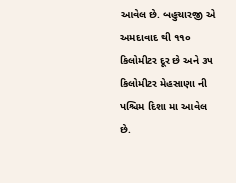આવેલ છે. બહુચારજી એ અમદાવાદ થી ૧૧૦ કિલોમીટર દૂર છે અને ૩૫ કિલોમીટર મેહસાણા ની પશ્ચિમ દિશા મા આવેલ છે.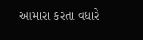આમારા કરતા વધારે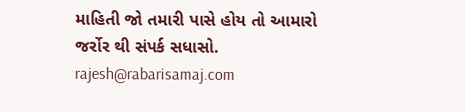માહિતી જો તમારી પાસે હોય તો આમારો જર્રોર થી સંપર્ક સધાસો. rajesh@rabarisamaj.com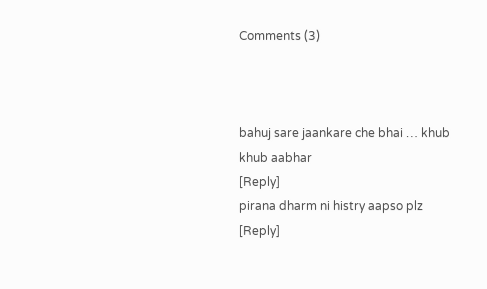Comments (3)



bahuj sare jaankare che bhai … khub khub aabhar
[Reply]
pirana dharm ni histry aapso plz
[Reply]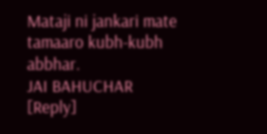Mataji ni jankari mate tamaaro kubh-kubh abbhar.
JAI BAHUCHAR
[Reply]